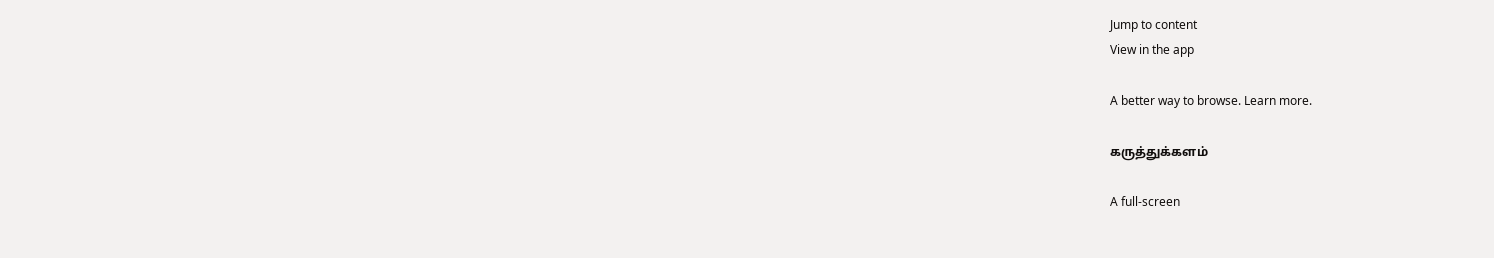Jump to content
View in the app

A better way to browse. Learn more.

கருத்துக்களம்

A full-screen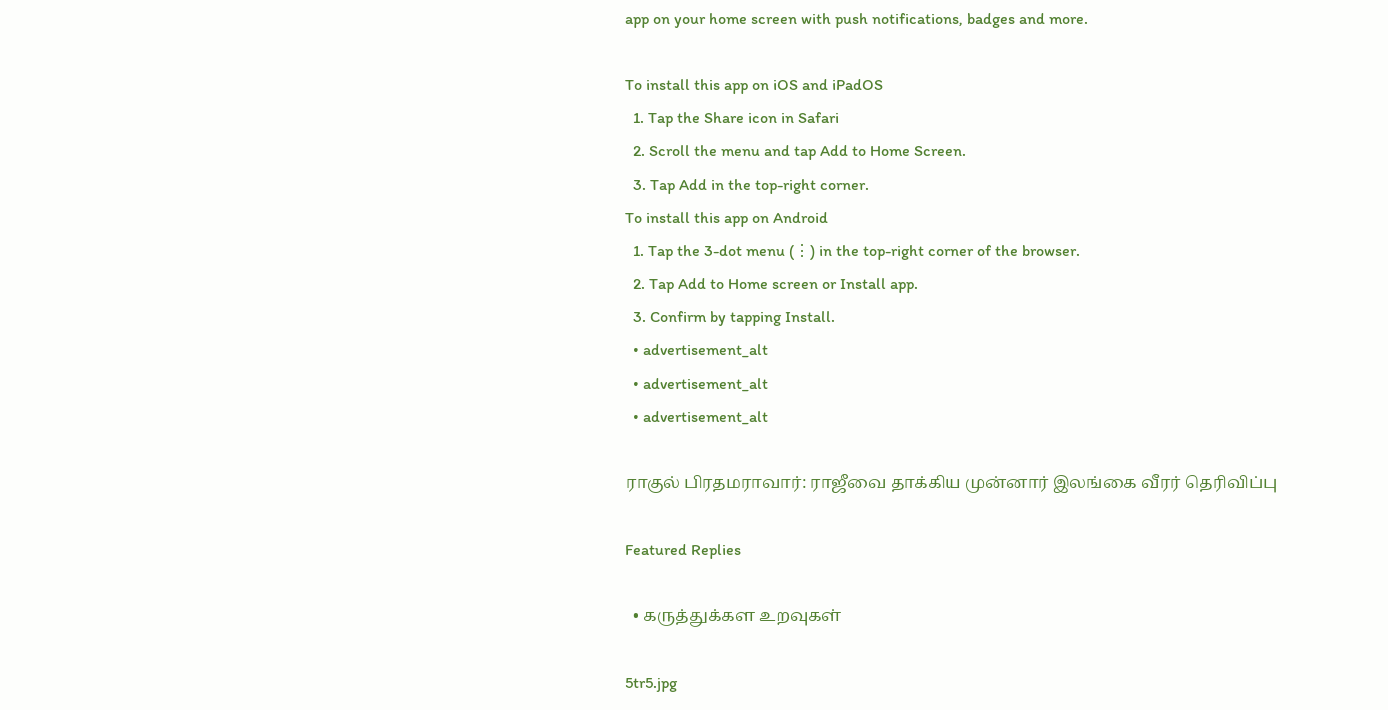app on your home screen with push notifications, badges and more.

To install this app on iOS and iPadOS
  1. Tap the Share icon in Safari
  2. Scroll the menu and tap Add to Home Screen.
  3. Tap Add in the top-right corner.
To install this app on Android
  1. Tap the 3-dot menu (⋮) in the top-right corner of the browser.
  2. Tap Add to Home screen or Install app.
  3. Confirm by tapping Install.
  • advertisement_alt
  • advertisement_alt
  • advertisement_alt

ராகுல் பிரதமராவார்: ராஜீவை தாக்கிய முன்னார் இலங்கை வீரர் தெரிவிப்பு

Featured Replies

  • கருத்துக்கள உறவுகள்

5tr5.jpg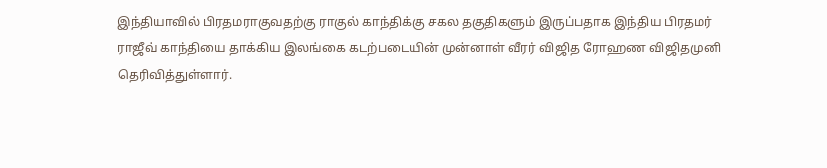இந்தியாவில் பிரதமராகுவதற்கு ராகுல் காந்திக்கு சகல தகுதிகளும் இருப்பதாக இந்திய பிரதமர் ராஜீவ் காந்தியை தாக்கிய இலங்கை கடற்படையின் முன்னாள் வீரர் விஜித ரோஹண விஜிதமுனி தெரிவித்துள்ளார்.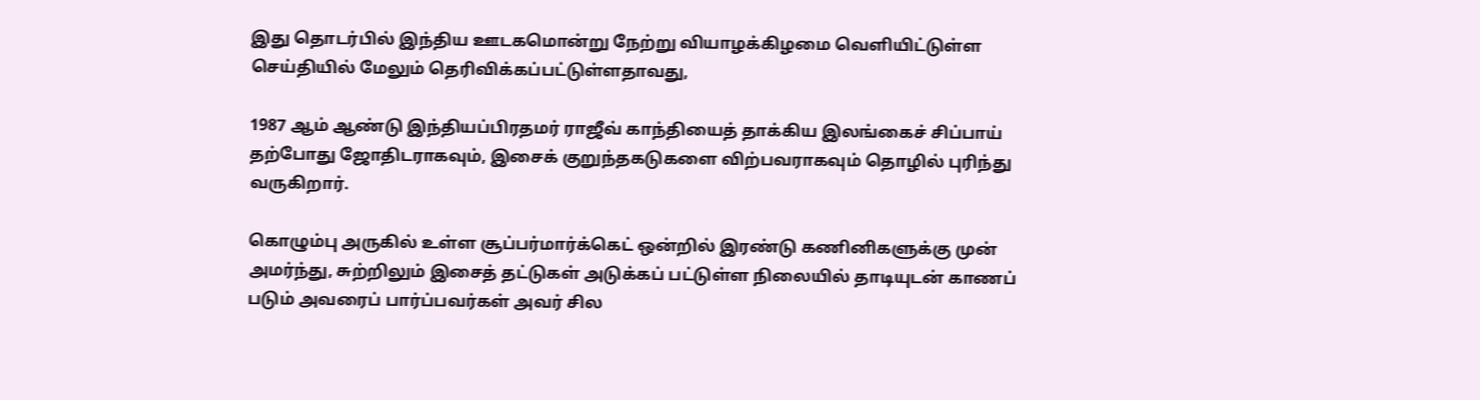இது தொடர்பில் இந்திய ஊடகமொன்று நேற்று வியாழக்கிழமை வெளியிட்டுள்ள செய்தியில் மேலும் தெரிவிக்கப்பட்டுள்ளதாவது,

1987 ஆம் ஆண்டு இந்தியப்பிரதமர் ராஜீவ் காந்தியைத் தாக்கிய இலங்கைச் சிப்பாய் தற்போது ஜோதிடராகவும், இசைக் குறுந்தகடுகளை விற்பவராகவும் தொழில் புரிந்து வருகிறார்.

கொழும்பு அருகில் உள்ள சூப்பர்மார்க்கெட் ஒன்றில் இரண்டு கணினிகளுக்கு முன் அமர்ந்து, சுற்றிலும் இசைத் தட்டுகள் அடுக்கப் பட்டுள்ள நிலையில் தாடியுடன் காணப் படும் அவரைப் பார்ப்பவர்கள் அவர் சில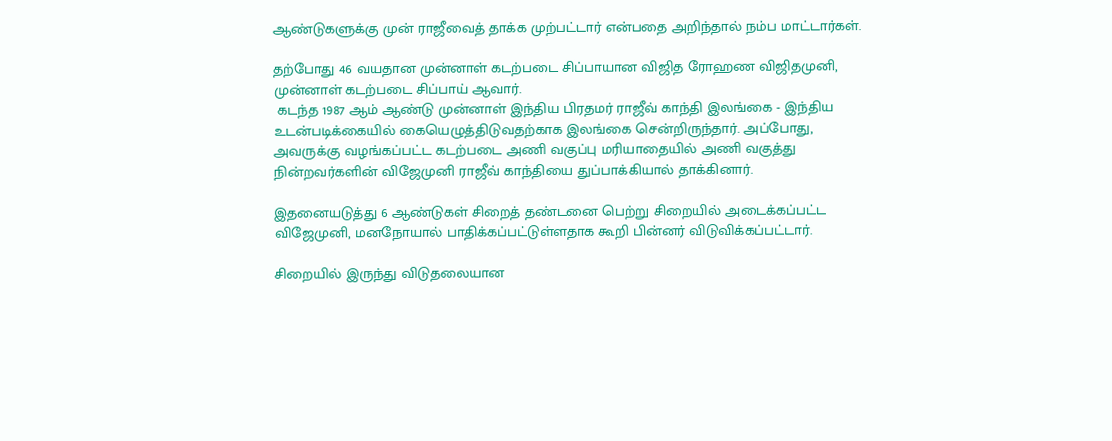ஆண்டுகளுக்கு முன் ராஜீவைத் தாக்க முற்பட்டார் என்பதை அறிந்தால் நம்ப மாட்டார்கள்.

தற்போது 46 வயதான முன்னாள் கடற்படை சிப்பாயான விஜித ரோஹண விஜிதமுனி, முன்னாள் கடற்படை சிப்பாய் ஆவார்.
 கடந்த 1987 ஆம் ஆண்டு முன்னாள் இந்திய பிரதமர் ராஜீவ் காந்தி இலங்கை - இந்திய உடன்படிக்கையில் கையெழுத்திடுவதற்காக இலங்கை சென்றிருந்தார். அப்போது, அவருக்கு வழங்கப்பட்ட கடற்படை அணி வகுப்பு மரியாதையில் அணி வகுத்து நின்றவர்களின் விஜேமுனி ராஜீவ் காந்தியை துப்பாக்கியால் தாக்கினார்.

இதனையடுத்து 6 ஆண்டுகள் சிறைத் தண்டனை பெற்று சிறையில் அடைக்கப்பட்ட விஜேமுனி, மனநோயால் பாதிக்கப்பட்டுள்ளதாக கூறி பின்னர் விடுவிக்கப்பட்டார்.

சிறையில் இருந்து விடுதலையான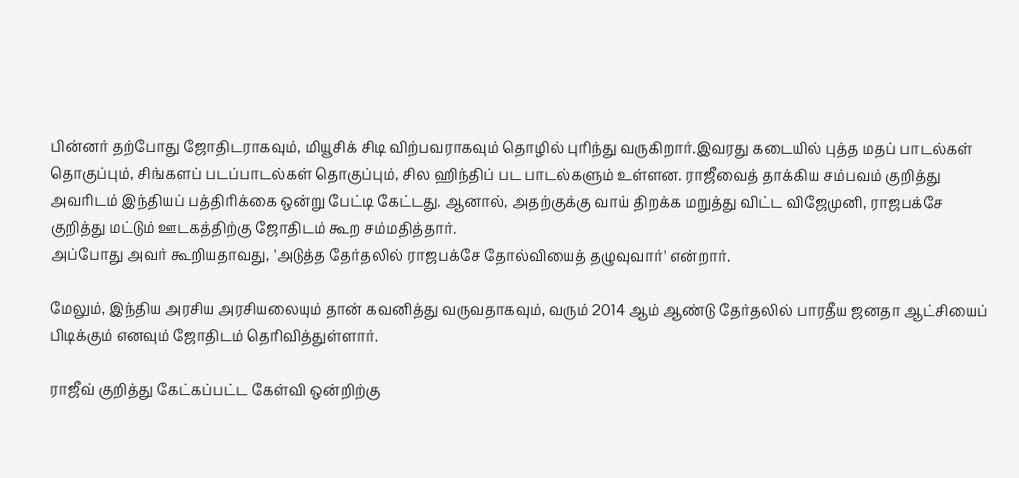பின்னர் தற்போது ஜோதிடராகவும், மியூசிக் சிடி விற்பவராகவும் தொழில் புரிந்து வருகிறார்.இவரது கடையில் புத்த மதப் பாடல்கள் தொகுப்பும், சிங்களப் படப்பாடல்கள் தொகுப்பும், சில ஹிந்திப் பட பாடல்களும் உள்ளன. ராஜீவைத் தாக்கிய சம்பவம் குறித்து அவரிடம் இந்தியப் பத்திரிக்கை ஒன்று பேட்டி கேட்டது. ஆனால், அதற்குக்கு வாய் திறக்க மறுத்து விட்ட விஜேமுனி, ராஜபக்சே குறித்து மட்டும் ஊடகத்திற்கு ஜோதிடம் கூற சம்மதித்தார்.
அப்போது அவர் கூறியதாவது, 'அடுத்த தேர்தலில் ராஜபக்சே தோல்வியைத் தழுவுவார்' என்றார்.

மேலும், இந்திய அரசிய அரசியலையும் தான் கவனித்து வருவதாகவும், வரும் 2014 ஆம் ஆண்டு தேர்தலில் பாரதீய ஜனதா ஆட்சியைப் பிடிக்கும் எனவும் ஜோதிடம் தெரிவித்துள்ளார்.

ராஜீவ் குறித்து கேட்கப்பட்ட கேள்வி ஒன்றிற்கு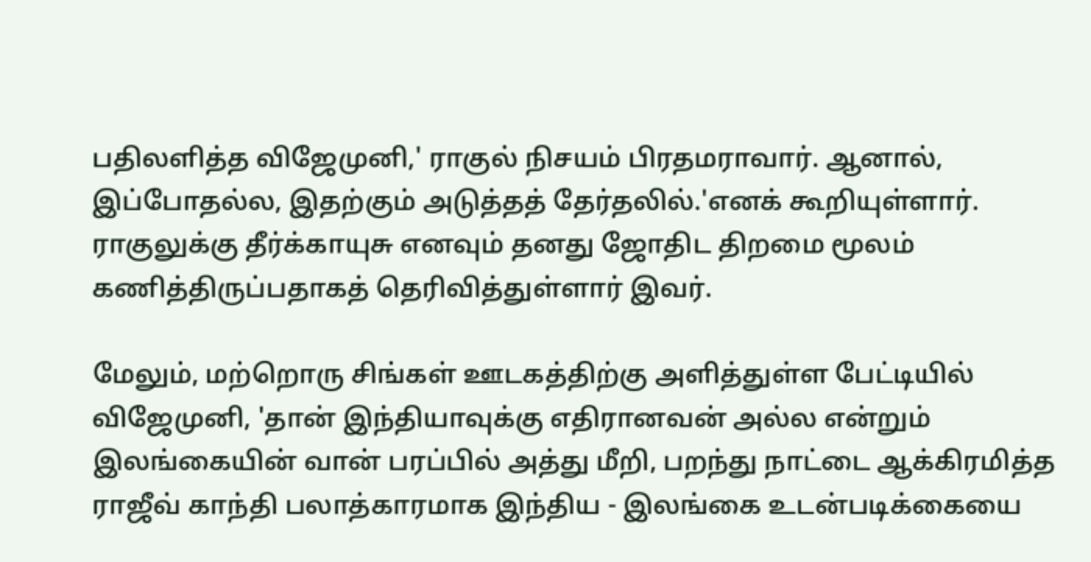பதிலளித்த விஜேமுனி,' ராகுல் நிசயம் பிரதமராவார். ஆனால், இப்போதல்ல, இதற்கும் அடுத்தத் தேர்தலில்.'எனக் கூறியுள்ளார். ராகுலுக்கு தீர்க்காயுசு எனவும் தனது ஜோதிட திறமை மூலம் கணித்திருப்பதாகத் தெரிவித்துள்ளார் இவர்.

மேலும், மற்றொரு சிங்கள் ஊடகத்திற்கு அளித்துள்ள பேட்டியில் விஜேமுனி, 'தான் இந்தியாவுக்கு எதிரானவன் அல்ல என்றும் இலங்கையின் வான் பரப்பில் அத்து மீறி, பறந்து நாட்டை ஆக்கிரமித்த ராஜீவ் காந்தி பலாத்காரமாக இந்திய - இலங்கை உடன்படிக்கையை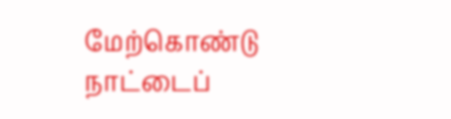மேற்கொண்டு நாட்டைப்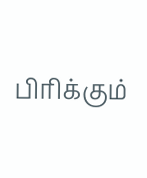பிரிக்கும்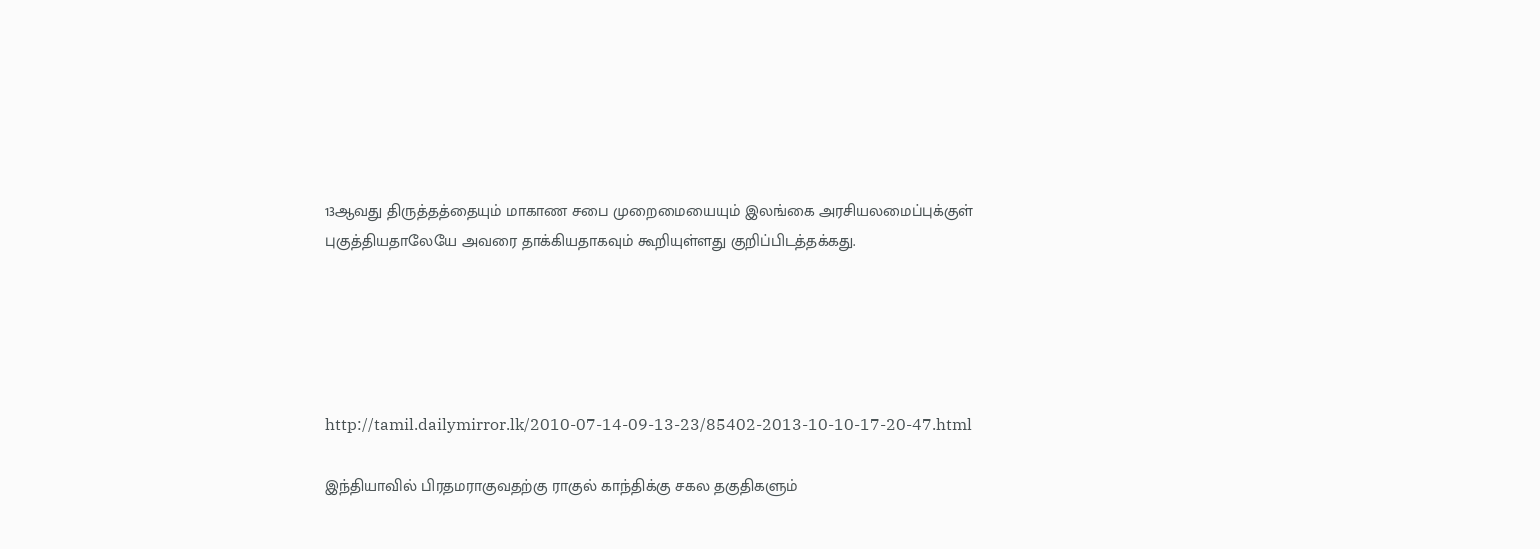13ஆவது திருத்தத்தையும் மாகாண சபை முறைமையையும் இலங்கை அரசியலமைப்புக்குள் புகுத்தியதாலேயே அவரை தாக்கியதாகவும் கூறியுள்ளது குறிப்பிடத்தக்கது.





http://tamil.dailymirror.lk/2010-07-14-09-13-23/85402-2013-10-10-17-20-47.html

இந்தியாவில் பிரதமராகுவதற்கு ராகுல் காந்திக்கு சகல தகுதிகளும்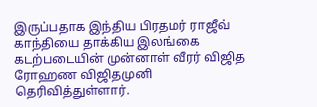இருப்பதாக இந்திய பிரதமர் ராஜீவ் காந்தியை தாக்கிய இலங்கை கடற்படையின் முன்னாள் வீரர் விஜித ரோஹண விஜிதமுனி தெரிவித்துள்ளார்.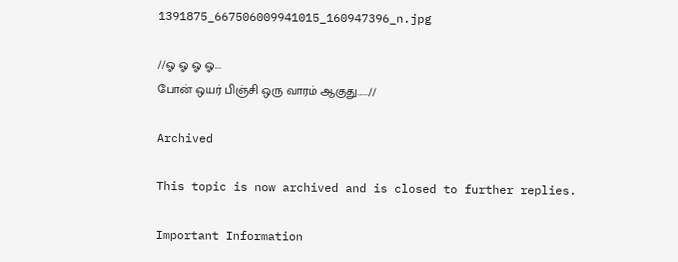1391875_667506009941015_160947396_n.jpg

//ஓ ஓ ஓ ஓ....
போன் ஒயர் பிஞ்சி ஒரு வாரம் ஆகுது......//

Archived

This topic is now archived and is closed to further replies.

Important Information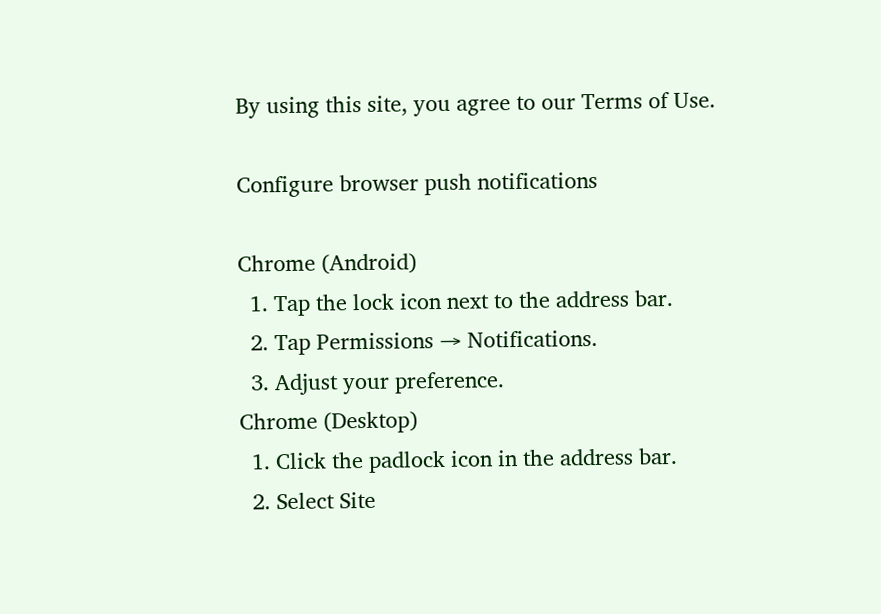By using this site, you agree to our Terms of Use.

Configure browser push notifications

Chrome (Android)
  1. Tap the lock icon next to the address bar.
  2. Tap Permissions → Notifications.
  3. Adjust your preference.
Chrome (Desktop)
  1. Click the padlock icon in the address bar.
  2. Select Site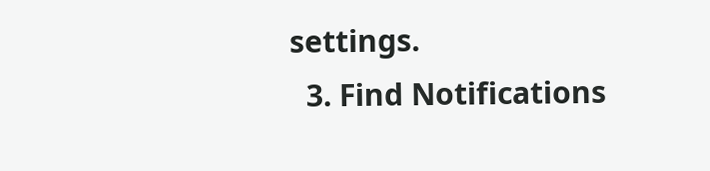settings.
  3. Find Notifications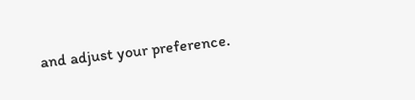and adjust your preference.